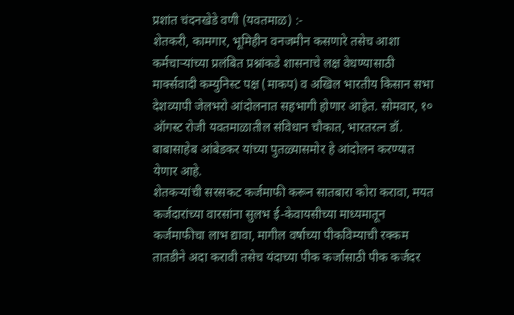प्रशांत चंदनखेडे वणी (यवतमाळ) :-
शेतकरी, कामगार, भूमिहीन वनजमीन कसणारे तसेच आशा कर्मचाऱ्यांच्या प्रलंबित प्रश्नांकडे शासनाचे लक्ष वेधण्यासाठी मार्क्सवादी कम्युनिस्ट पक्ष (माकप) व अखिल भारतीय किसान सभा देशव्यापी जेलभरो आंदोलनात सहभागी होणार आहेत. सोमवार, १० ऑगस्ट रोजी यवतमाळातील संविधान चौकात, भारतरत्न डॉ. बाबासाहेब आंबेडकर यांच्या पुतळ्यासमोर हे आंदोलन करण्यात येणार आहे.
शेतकऱ्यांची सरसकट कर्जमाफी करून सातबारा कोरा करावा, मयत कर्जदारांच्या वारसांना सुलभ ई-केवायसीच्या माध्यमातून कर्जमाफीचा लाभ द्यावा, मागील वर्षाच्या पीकविम्याची रक्कम तातडीने अदा करावी तसेच यंदाच्या पीक कर्जासाठी पीक कर्जदर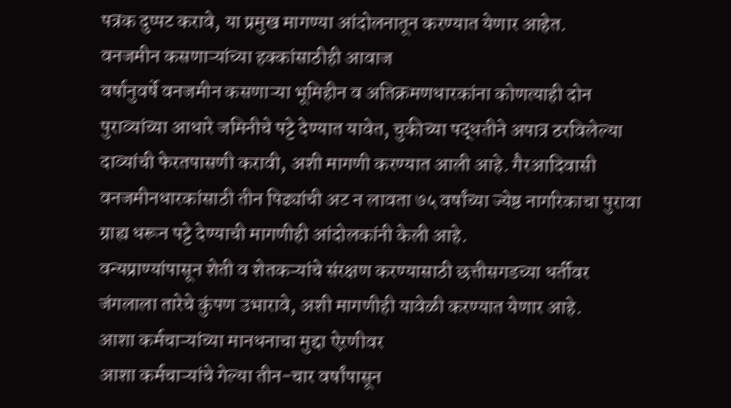पत्रक दुप्पट करावे, या प्रमुख मागण्या आंदोलनातून करण्यात येणार आहेत.
वनजमीन कसणाऱ्यांच्या हक्कांसाठीही आवाज
वर्षानुवर्षे वनजमीन कसणाऱ्या भूमिहीन व अतिक्रमणधारकांना कोणत्याही दोन पुराव्यांच्या आधारे जमिनीचे पट्टे देण्यात यावेत, चुकीच्या पद्धतीने अपात्र ठरविलेल्या दाव्यांची फेरतपासणी करावी, अशी मागणी करण्यात आली आहे. गैरआदिवासी वनजमीनधारकांसाठी तीन पिढ्यांची अट न लावता ७५ वर्षांच्या ज्येष्ठ नागरिकाचा पुरावा ग्राह्य धरून पट्टे देण्याची मागणीही आंदोलकांनी केली आहे.
वन्यप्राण्यांपासून शेती व शेतकऱ्यांचे संरक्षण करण्यासाठी छत्तीसगडच्या धर्तीवर जंगलाला तारेचे कुंपण उभारावे, अशी मागणीही यावेळी करण्यात येणार आहे.
आशा कर्मचाऱ्यांच्या मानधनाचा मुद्दा ऐरणीवर
आशा कर्मचाऱ्यांचे गेल्या तीन-चार वर्षांपासून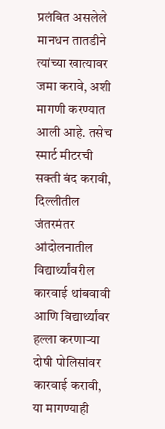प्रलंबित असलेले मानधन तातडीने त्यांच्या खात्यावर जमा करावे, अशी मागणी करण्यात आली आहे. तसेच स्मार्ट मीटरची सक्ती बंद करावी, दिल्लीतील जंतरमंतर आंदोलनातील विद्यार्थ्यांवरील कारवाई थांबवावी आणि विद्यार्थ्यांवर हल्ला करणाऱ्या दोषी पोलिसांवर कारवाई करावी, या मागण्याही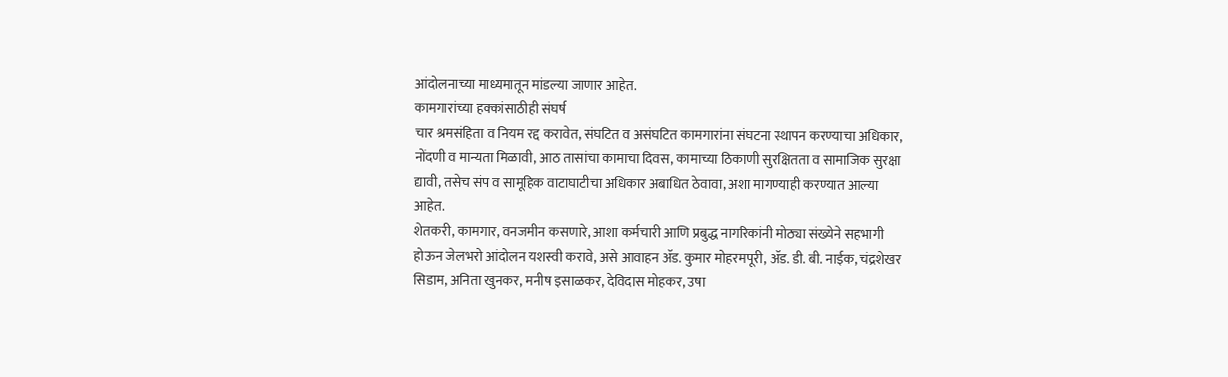आंदोलनाच्या माध्यमातून मांडल्या जाणार आहेत.
कामगारांच्या हक्कांसाठीही संघर्ष
चार श्रमसंहिता व नियम रद्द करावेत, संघटित व असंघटित कामगारांना संघटना स्थापन करण्याचा अधिकार, नोंदणी व मान्यता मिळावी, आठ तासांचा कामाचा दिवस, कामाच्या ठिकाणी सुरक्षितता व सामाजिक सुरक्षा द्यावी, तसेच संप व सामूहिक वाटाघाटीचा अधिकार अबाधित ठेवावा, अशा मागण्याही करण्यात आल्या आहेत.
शेतकरी, कामगार, वनजमीन कसणारे, आशा कर्मचारी आणि प्रबुद्ध नागरिकांनी मोठ्या संख्येने सहभागी होऊन जेलभरो आंदोलन यशस्वी करावे, असे आवाहन ॲड. कुमार मोहरमपूरी, ॲड. डी. बी. नाईक, चंद्रशेखर सिडाम, अनिता खुनकर, मनीष इसाळकर, देविदास मोहकर, उषा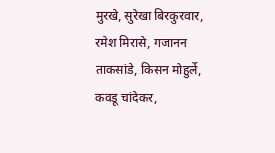मुरखे, सुरेखा बिरकुरवार, रमेश मिरासे, गजानन ताकसांडे, किसन मोहुर्ले, कवडू चांदेकर,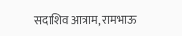सदाशिव आत्राम, रामभाऊ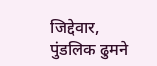जिद्देवार, पुंडलिक ढुमने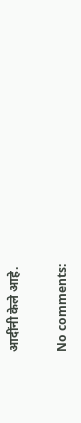आदींनी केले आहे.

No comments: